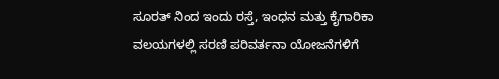ಸೂರತ್ ನಿಂದ ಇಂದು ರಸ್ತೆ, ಇಂಧನ ಮತ್ತು ಕೈಗಾರಿಕಾ ವಲಯಗಳಲ್ಲಿ ಸರಣಿ ಪರಿವರ್ತನಾ ಯೋಜನೆಗಳಿಗೆ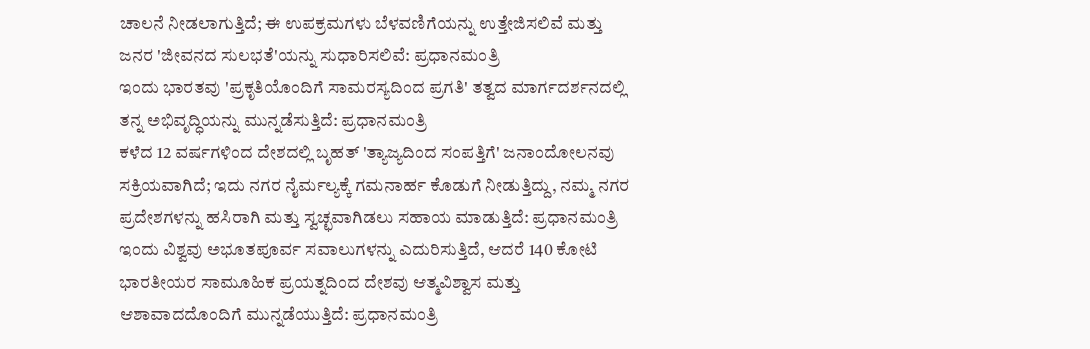ಚಾಲನೆ ನೀಡಲಾಗುತ್ತಿದೆ; ಈ ಉಪಕ್ರಮಗಳು ಬೆಳವಣಿಗೆಯನ್ನು ಉತ್ತೇಜಿಸಲಿವೆ ಮತ್ತು ಜನರ 'ಜೀವನದ ಸುಲಭತೆ'ಯನ್ನು ಸುಧಾರಿಸಲಿವೆ: ಪ್ರಧಾನಮಂತ್ರಿ
ಇಂದು ಭಾರತವು 'ಪ್ರಕೃತಿಯೊಂದಿಗೆ ಸಾಮರಸ್ಯದಿಂದ ಪ್ರಗತಿ' ತತ್ವದ ಮಾರ್ಗದರ್ಶನದಲ್ಲಿ ತನ್ನ ಅಭಿವೃದ್ಧಿಯನ್ನು ಮುನ್ನಡೆಸುತ್ತಿದೆ: ಪ್ರಧಾನಮಂತ್ರಿ
ಕಳೆದ 12 ವರ್ಷಗಳಿಂದ ದೇಶದಲ್ಲಿ ಬೃಹತ್ 'ತ್ಯಾಜ್ಯದಿಂದ ಸಂಪತ್ತಿಗೆ' ಜನಾಂದೋಲನವು ಸಕ್ರಿಯವಾಗಿದೆ; ಇದು ನಗರ ನೈರ್ಮಲ್ಯಕ್ಕೆ ಗಮನಾರ್ಹ ಕೊಡುಗೆ ನೀಡುತ್ತಿದ್ದು, ನಮ್ಮ ನಗರ ಪ್ರದೇಶಗಳನ್ನು ಹಸಿರಾಗಿ ಮತ್ತು ಸ್ವಚ್ಛವಾಗಿಡಲು ಸಹಾಯ ಮಾಡುತ್ತಿದೆ: ಪ್ರಧಾನಮಂತ್ರಿ
ಇಂದು ವಿಶ್ವವು ಅಭೂತಪೂರ್ವ ಸವಾಲುಗಳನ್ನು ಎದುರಿಸುತ್ತಿದೆ, ಆದರೆ 140 ಕೋಟಿ ಭಾರತೀಯರ ಸಾಮೂಹಿಕ ಪ್ರಯತ್ನದಿಂದ ದೇಶವು ಆತ್ಮವಿಶ್ವಾಸ ಮತ್ತು ಆಶಾವಾದದೊಂದಿಗೆ ಮುನ್ನಡೆಯುತ್ತಿದೆ: ಪ್ರಧಾನಮಂತ್ರಿ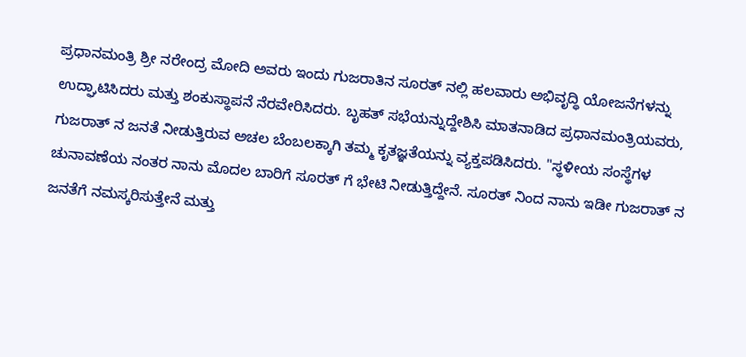ಪ್ರಧಾನಮಂತ್ರಿ ಶ್ರೀ ನರೇಂದ್ರ ಮೋದಿ ಅವರು ಇಂದು ಗುಜರಾತಿನ ಸೂರತ್ ನಲ್ಲಿ ಹಲವಾರು ಅಭಿವೃದ್ಧಿ ಯೋಜನೆಗಳನ್ನು ಉದ್ಘಾಟಿಸಿದರು ಮತ್ತು ಶಂಕುಸ್ಥಾಪನೆ ನೆರವೇರಿಸಿದರು. ಬೃಹತ್ ಸಭೆಯನ್ನುದ್ದೇಶಿಸಿ ಮಾತನಾಡಿದ ಪ್ರಧಾನಮಂತ್ರಿಯವರು, ಗುಜರಾತ್ ನ ಜನತೆ ನೀಡುತ್ತಿರುವ ಅಚಲ ಬೆಂಬಲಕ್ಕಾಗಿ ತಮ್ಮ ಕೃತಜ್ಞತೆಯನ್ನು ವ್ಯಕ್ತಪಡಿಸಿದರು. "ಸ್ಥಳೀಯ ಸಂಸ್ಥೆಗಳ ಚುನಾವಣೆಯ ನಂತರ ನಾನು ಮೊದಲ ಬಾರಿಗೆ ಸೂರತ್ ಗೆ ಭೇಟಿ ನೀಡುತ್ತಿದ್ದೇನೆ. ಸೂರತ್ ನಿಂದ ನಾನು ಇಡೀ ಗುಜರಾತ್ ನ ಜನತೆಗೆ ನಮಸ್ಕರಿಸುತ್ತೇನೆ ಮತ್ತು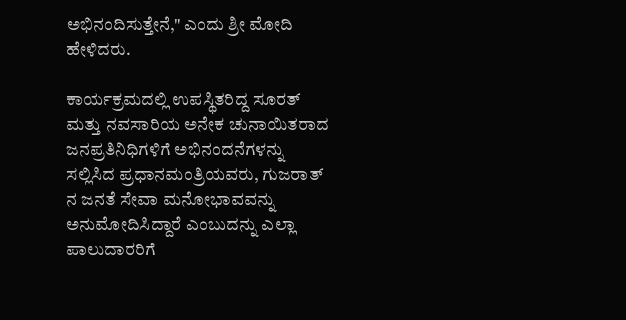ಅಭಿನಂದಿಸುತ್ತೇನೆ," ಎಂದು ಶ್ರೀ ಮೋದಿ ಹೇಳಿದರು.

ಕಾರ್ಯಕ್ರಮದಲ್ಲಿ ಉಪಸ್ಥಿತರಿದ್ದ ಸೂರತ್ ಮತ್ತು ನವಸಾರಿಯ ಅನೇಕ ಚುನಾಯಿತರಾದ ಜನಪ್ರತಿನಿಧಿಗಳಿಗೆ ಅಭಿನಂದನೆಗಳನ್ನು ಸಲ್ಲಿಸಿದ ಪ್ರಧಾನಮಂತ್ರಿಯವರು, ಗುಜರಾತ್ ನ ಜನತೆ ಸೇವಾ ಮನೋಭಾವವನ್ನು ಅನುಮೋದಿಸಿದ್ದಾರೆ ಎಂಬುದನ್ನು ಎಲ್ಲಾ ಪಾಲುದಾರರಿಗೆ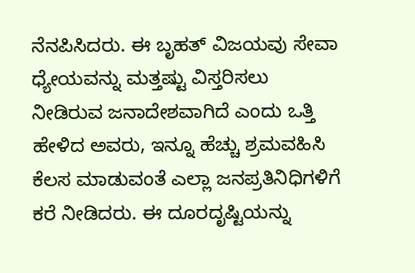ನೆನಪಿಸಿದರು. ಈ ಬೃಹತ್ ವಿಜಯವು ಸೇವಾ ಧ್ಯೇಯವನ್ನು ಮತ್ತಷ್ಟು ವಿಸ್ತರಿಸಲು ನೀಡಿರುವ ಜನಾದೇಶವಾಗಿದೆ ಎಂದು ಒತ್ತಿ ಹೇಳಿದ ಅವರು, ಇನ್ನೂ ಹೆಚ್ಚು ಶ್ರಮವಹಿಸಿ ಕೆಲಸ ಮಾಡುವಂತೆ ಎಲ್ಲಾ ಜನಪ್ರತಿನಿಧಿಗಳಿಗೆ ಕರೆ ನೀಡಿದರು. ಈ ದೂರದೃಷ್ಟಿಯನ್ನು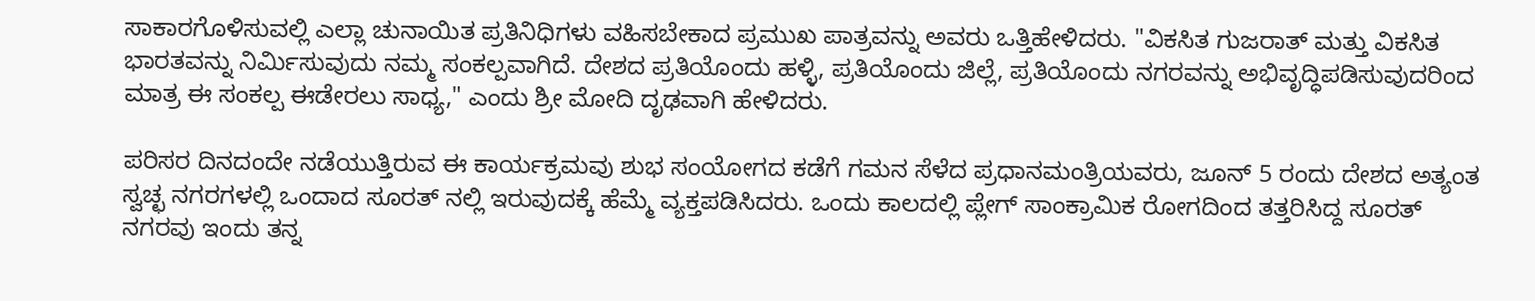ಸಾಕಾರಗೊಳಿಸುವಲ್ಲಿ ಎಲ್ಲಾ ಚುನಾಯಿತ ಪ್ರತಿನಿಧಿಗಳು ವಹಿಸಬೇಕಾದ ಪ್ರಮುಖ ಪಾತ್ರವನ್ನು ಅವರು ಒತ್ತಿಹೇಳಿದರು. "ವಿಕಸಿತ ಗುಜರಾತ್ ಮತ್ತು ವಿಕಸಿತ ಭಾರತವನ್ನು ನಿರ್ಮಿಸುವುದು ನಮ್ಮ ಸಂಕಲ್ಪವಾಗಿದೆ. ದೇಶದ ಪ್ರತಿಯೊಂದು ಹಳ್ಳಿ, ಪ್ರತಿಯೊಂದು ಜಿಲ್ಲೆ, ಪ್ರತಿಯೊಂದು ನಗರವನ್ನು ಅಭಿವೃದ್ಧಿಪಡಿಸುವುದರಿಂದ ಮಾತ್ರ ಈ ಸಂಕಲ್ಪ ಈಡೇರಲು ಸಾಧ್ಯ," ಎಂದು ಶ್ರೀ ಮೋದಿ ದೃಢವಾಗಿ ಹೇಳಿದರು.

ಪರಿಸರ ದಿನದಂದೇ ನಡೆಯುತ್ತಿರುವ ಈ ಕಾರ್ಯಕ್ರಮವು ಶುಭ ಸಂಯೋಗದ ಕಡೆಗೆ ಗಮನ ಸೆಳೆದ ಪ್ರಧಾನಮಂತ್ರಿಯವರು, ಜೂನ್ 5 ರಂದು ದೇಶದ ಅತ್ಯಂತ ಸ್ವಚ್ಛ ನಗರಗಳಲ್ಲಿ ಒಂದಾದ ಸೂರತ್ ನಲ್ಲಿ ಇರುವುದಕ್ಕೆ ಹೆಮ್ಮೆ ವ್ಯಕ್ತಪಡಿಸಿದರು. ಒಂದು ಕಾಲದಲ್ಲಿ ಪ್ಲೇಗ್ ಸಾಂಕ್ರಾಮಿಕ ರೋಗದಿಂದ ತತ್ತರಿಸಿದ್ದ ಸೂರತ್ ನಗರವು ಇಂದು ತನ್ನ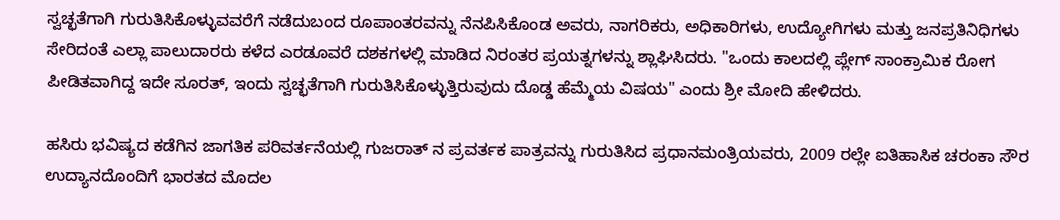ಸ್ವಚ್ಛತೆಗಾಗಿ ಗುರುತಿಸಿಕೊಳ್ಳುವವರೆಗೆ ನಡೆದುಬಂದ ರೂಪಾಂತರವನ್ನು ನೆನಪಿಸಿಕೊಂಡ ಅವರು, ನಾಗರಿಕರು, ಅಧಿಕಾರಿಗಳು, ಉದ್ಯೋಗಿಗಳು ಮತ್ತು ಜನಪ್ರತಿನಿಧಿಗಳು ಸೇರಿದಂತೆ ಎಲ್ಲಾ ಪಾಲುದಾರರು ಕಳೆದ ಎರಡೂವರೆ ದಶಕಗಳಲ್ಲಿ ಮಾಡಿದ ನಿರಂತರ ಪ್ರಯತ್ನಗಳನ್ನು ಶ್ಲಾಘಿಸಿದರು. "ಒಂದು ಕಾಲದಲ್ಲಿ ಪ್ಲೇಗ್ ಸಾಂಕ್ರಾಮಿಕ ರೋಗ ಪೀಡಿತವಾಗಿದ್ದ ಇದೇ ಸೂರತ್, ಇಂದು ಸ್ವಚ್ಛತೆಗಾಗಿ ಗುರುತಿಸಿಕೊಳ್ಳುತ್ತಿರುವುದು ದೊಡ್ಡ ಹೆಮ್ಮೆಯ ವಿಷಯ" ಎಂದು ಶ್ರೀ ಮೋದಿ ಹೇಳಿದರು.

ಹಸಿರು ಭವಿಷ್ಯದ ಕಡೆಗಿನ ಜಾಗತಿಕ ಪರಿವರ್ತನೆಯಲ್ಲಿ ಗುಜರಾತ್ ನ ಪ್ರವರ್ತಕ ಪಾತ್ರವನ್ನು ಗುರುತಿಸಿದ ಪ್ರಧಾನಮಂತ್ರಿಯವರು, 2009 ರಲ್ಲೇ ಐತಿಹಾಸಿಕ ಚರಂಕಾ ಸೌರ ಉದ್ಯಾನದೊಂದಿಗೆ ಭಾರತದ ಮೊದಲ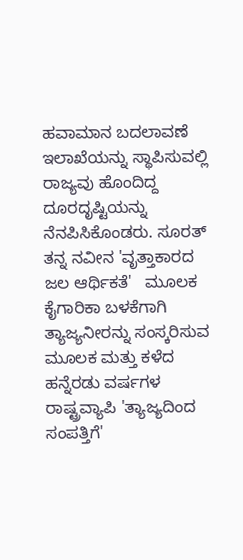ಹವಾಮಾನ ಬದಲಾವಣೆ ಇಲಾಖೆಯನ್ನು ಸ್ಥಾಪಿಸುವಲ್ಲಿ ರಾಜ್ಯವು ಹೊಂದಿದ್ದ ದೂರದೃಷ್ಟಿಯನ್ನು ನೆನಪಿಸಿಕೊಂಡರು. ಸೂರತ್ ತನ್ನ ನವೀನ 'ವೃತ್ತಾಕಾರದ ಜಲ ಆರ್ಥಿಕತೆ'   ಮೂಲಕ ಕೈಗಾರಿಕಾ ಬಳಕೆಗಾಗಿ ತ್ಯಾಜ್ಯನೀರನ್ನು ಸಂಸ್ಕರಿಸುವ ಮೂಲಕ ಮತ್ತು ಕಳೆದ ಹನ್ನೆರಡು ವರ್ಷಗಳ ರಾಷ್ಟ್ರವ್ಯಾಪಿ 'ತ್ಯಾಜ್ಯದಿಂದ ಸಂಪತ್ತಿಗೆ'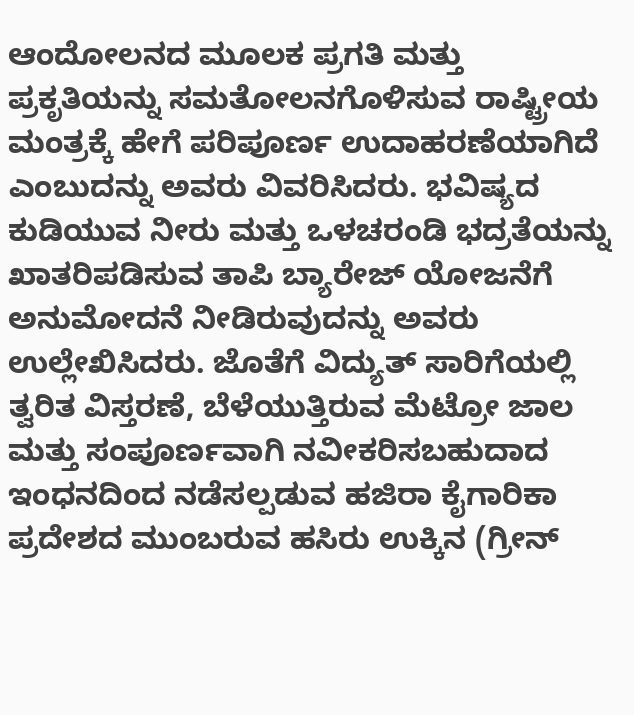ಆಂದೋಲನದ ಮೂಲಕ ಪ್ರಗತಿ ಮತ್ತು ಪ್ರಕೃತಿಯನ್ನು ಸಮತೋಲನಗೊಳಿಸುವ ರಾಷ್ಟ್ರೀಯ ಮಂತ್ರಕ್ಕೆ ಹೇಗೆ ಪರಿಪೂರ್ಣ ಉದಾಹರಣೆಯಾಗಿದೆ ಎಂಬುದನ್ನು ಅವರು ವಿವರಿಸಿದರು. ಭವಿಷ್ಯದ ಕುಡಿಯುವ ನೀರು ಮತ್ತು ಒಳಚರಂಡಿ ಭದ್ರತೆಯನ್ನು ಖಾತರಿಪಡಿಸುವ ತಾಪಿ ಬ್ಯಾರೇಜ್ ಯೋಜನೆಗೆ ಅನುಮೋದನೆ ನೀಡಿರುವುದನ್ನು ಅವರು ಉಲ್ಲೇಖಿಸಿದರು. ಜೊತೆಗೆ ವಿದ್ಯುತ್ ಸಾರಿಗೆಯಲ್ಲಿ ತ್ವರಿತ ವಿಸ್ತರಣೆ, ಬೆಳೆಯುತ್ತಿರುವ ಮೆಟ್ರೋ ಜಾಲ ಮತ್ತು ಸಂಪೂರ್ಣವಾಗಿ ನವೀಕರಿಸಬಹುದಾದ ಇಂಧನದಿಂದ ನಡೆಸಲ್ಪಡುವ ಹಜಿರಾ ಕೈಗಾರಿಕಾ ಪ್ರದೇಶದ ಮುಂಬರುವ ಹಸಿರು ಉಕ್ಕಿನ (ಗ್ರೀನ್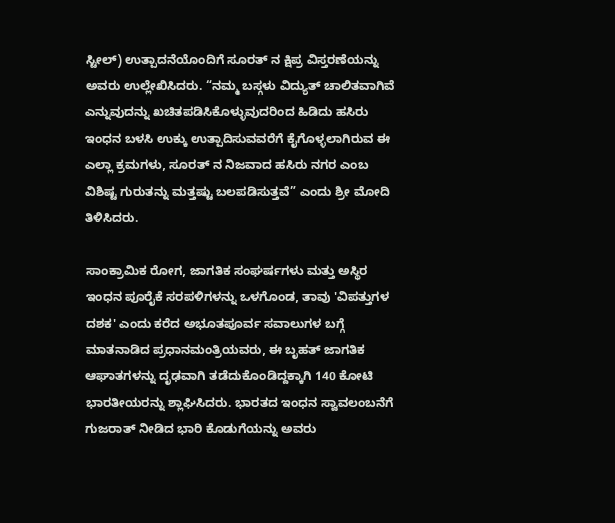ಸ್ಟೀಲ್) ಉತ್ಪಾದನೆಯೊಂದಿಗೆ ಸೂರತ್ ನ ಕ್ಷಿಪ್ರ ವಿಸ್ತರಣೆಯನ್ನು ಅವರು ಉಲ್ಲೇಖಿಸಿದರು. “ನಮ್ಮ ಬಸ್ಗಳು ವಿದ್ಯುತ್ ಚಾಲಿತವಾಗಿವೆ ಎನ್ನುವುದನ್ನು ಖಚಿತಪಡಿಸಿಕೊಳ್ಳುವುದರಿಂದ ಹಿಡಿದು ಹಸಿರು ಇಂಧನ ಬಳಸಿ ಉಕ್ಕು ಉತ್ಪಾದಿಸುವವರೆಗೆ ಕೈಗೊಳ್ಳಲಾಗಿರುವ ಈ ಎಲ್ಲಾ ಕ್ರಮಗಳು, ಸೂರತ್ ನ ನಿಜವಾದ ಹಸಿರು ನಗರ ಎಂಬ ವಿಶಿಷ್ಟ ಗುರುತನ್ನು ಮತ್ತಷ್ಟು ಬಲಪಡಿಸುತ್ತವೆ” ಎಂದು ಶ್ರೀ ಮೋದಿ ತಿಳಿಸಿದರು.

ಸಾಂಕ್ರಾಮಿಕ ರೋಗ, ಜಾಗತಿಕ ಸಂಘರ್ಷಗಳು ಮತ್ತು ಅಸ್ಥಿರ ಇಂಧನ ಪೂರೈಕೆ ಸರಪಳಿಗಳನ್ನು ಒಳಗೊಂಡ, ತಾವು 'ವಿಪತ್ತುಗಳ ದಶಕ' ಎಂದು ಕರೆದ ಅಭೂತಪೂರ್ವ ಸವಾಲುಗಳ ಬಗ್ಗೆ ಮಾತನಾಡಿದ ಪ್ರಧಾನಮಂತ್ರಿಯವರು, ಈ ಬೃಹತ್ ಜಾಗತಿಕ ಆಘಾತಗಳನ್ನು ದೃಢವಾಗಿ ತಡೆದುಕೊಂಡಿದ್ದಕ್ಕಾಗಿ 140 ಕೋಟಿ ಭಾರತೀಯರನ್ನು ಶ್ಲಾಘಿಸಿದರು. ಭಾರತದ ಇಂಧನ ಸ್ವಾವಲಂಬನೆಗೆ ಗುಜರಾತ್ ನೀಡಿದ ಭಾರಿ ಕೊಡುಗೆಯನ್ನು ಅವರು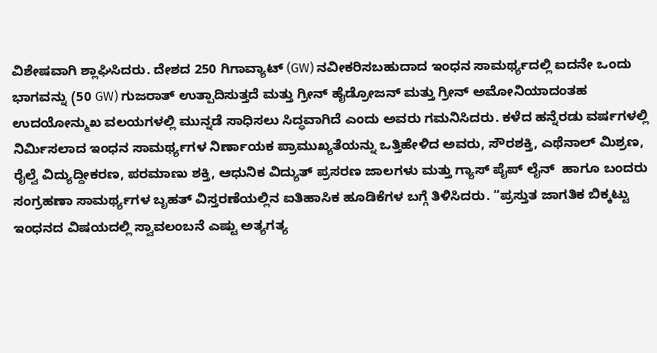ವಿಶೇಷವಾಗಿ ಶ್ಲಾಘಿಸಿದರು. ದೇಶದ 250 ಗಿಗಾವ್ಯಾಟ್ (GW) ನವೀಕರಿಸಬಹುದಾದ ಇಂಧನ ಸಾಮರ್ಥ್ಯದಲ್ಲಿ ಐದನೇ ಒಂದು ಭಾಗವನ್ನು (50 GW) ಗುಜರಾತ್ ಉತ್ಪಾದಿಸುತ್ತದೆ ಮತ್ತು ಗ್ರೀನ್ ಹೈಡ್ರೋಜನ್ ಮತ್ತು ಗ್ರೀನ್ ಅಮೋನಿಯಾದಂತಹ ಉದಯೋನ್ಮುಖ ವಲಯಗಳಲ್ಲಿ ಮುನ್ನಡೆ ಸಾಧಿಸಲು ಸಿದ್ಧವಾಗಿದೆ ಎಂದು ಅವರು ಗಮನಿಸಿದರು. ಕಳೆದ ಹನ್ನೆರಡು ವರ್ಷಗಳಲ್ಲಿ ನಿರ್ಮಿಸಲಾದ ಇಂಧನ ಸಾಮರ್ಥ್ಯಗಳ ನಿರ್ಣಾಯಕ ಪ್ರಾಮುಖ್ಯತೆಯನ್ನು ಒತ್ತಿಹೇಳಿದ ಅವರು, ಸೌರಶಕ್ತಿ, ಎಥೆನಾಲ್ ಮಿಶ್ರಣ, ರೈಲ್ವೆ ವಿದ್ಯುದ್ದೀಕರಣ, ಪರಮಾಣು ಶಕ್ತಿ, ಆಧುನಿಕ ವಿದ್ಯುತ್ ಪ್ರಸರಣ ಜಾಲಗಳು ಮತ್ತು ಗ್ಯಾಸ್ ಪೈಪ್ ಲೈನ್  ಹಾಗೂ ಬಂದರು ಸಂಗ್ರಹಣಾ ಸಾಮರ್ಥ್ಯಗಳ ಬೃಹತ್ ವಿಸ್ತರಣೆಯಲ್ಲಿನ ಐತಿಹಾಸಿಕ ಹೂಡಿಕೆಗಳ ಬಗ್ಗೆ ತಿಳಿಸಿದರು. “ಪ್ರಸ್ತುತ ಜಾಗತಿಕ ಬಿಕ್ಕಟ್ಟು ಇಂಧನದ ವಿಷಯದಲ್ಲಿ ಸ್ವಾವಲಂಬನೆ ಎಷ್ಟು ಅತ್ಯಗತ್ಯ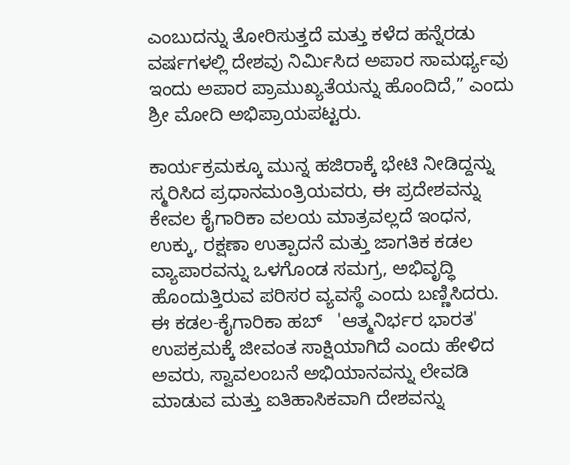ಎಂಬುದನ್ನು ತೋರಿಸುತ್ತದೆ ಮತ್ತು ಕಳೆದ ಹನ್ನೆರಡು ವರ್ಷಗಳಲ್ಲಿ ದೇಶವು ನಿರ್ಮಿಸಿದ ಅಪಾರ ಸಾಮರ್ಥ್ಯವು ಇಂದು ಅಪಾರ ಪ್ರಾಮುಖ್ಯತೆಯನ್ನು ಹೊಂದಿದೆ,” ಎಂದು ಶ್ರೀ ಮೋದಿ ಅಭಿಪ್ರಾಯಪಟ್ಟರು.

ಕಾರ್ಯಕ್ರಮಕ್ಕೂ ಮುನ್ನ ಹಜಿರಾಕ್ಕೆ ಭೇಟಿ ನೀಡಿದ್ದನ್ನು ಸ್ಮರಿಸಿದ ಪ್ರಧಾನಮಂತ್ರಿಯವರು, ಈ ಪ್ರದೇಶವನ್ನು ಕೇವಲ ಕೈಗಾರಿಕಾ ವಲಯ ಮಾತ್ರವಲ್ಲದೆ ಇಂಧನ, ಉಕ್ಕು, ರಕ್ಷಣಾ ಉತ್ಪಾದನೆ ಮತ್ತು ಜಾಗತಿಕ ಕಡಲ ವ್ಯಾಪಾರವನ್ನು ಒಳಗೊಂಡ ಸಮಗ್ರ, ಅಭಿವೃದ್ಧಿ ಹೊಂದುತ್ತಿರುವ ಪರಿಸರ ವ್ಯವಸ್ಥೆ ಎಂದು ಬಣ್ಣಿಸಿದರು. ಈ ಕಡಲ-ಕೈಗಾರಿಕಾ ಹಬ್   'ಆತ್ಮನಿರ್ಭರ ಭಾರತ' ಉಪಕ್ರಮಕ್ಕೆ ಜೀವಂತ ಸಾಕ್ಷಿಯಾಗಿದೆ ಎಂದು ಹೇಳಿದ ಅವರು, ಸ್ವಾವಲಂಬನೆ ಅಭಿಯಾನವನ್ನು ಲೇವಡಿ ಮಾಡುವ ಮತ್ತು ಐತಿಹಾಸಿಕವಾಗಿ ದೇಶವನ್ನು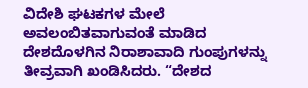ವಿದೇಶಿ ಘಟಕಗಳ ಮೇಲೆ ಅವಲಂಬಿತವಾಗುವಂತೆ ಮಾಡಿದ ದೇಶದೊಳಗಿನ ನಿರಾಶಾವಾದಿ ಗುಂಪುಗಳನ್ನು ತೀವ್ರವಾಗಿ ಖಂಡಿಸಿದರು. “ದೇಶದ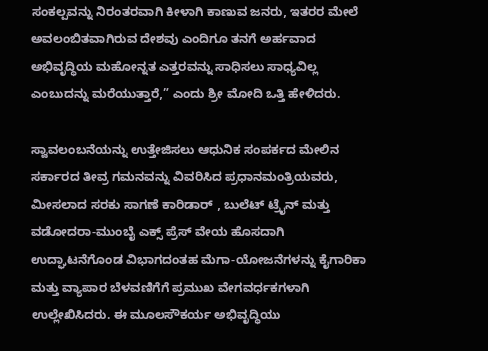ಸಂಕಲ್ಪವನ್ನು ನಿರಂತರವಾಗಿ ಕೀಳಾಗಿ ಕಾಣುವ ಜನರು, ಇತರರ ಮೇಲೆ ಅವಲಂಬಿತವಾಗಿರುವ ದೇಶವು ಎಂದಿಗೂ ತನಗೆ ಅರ್ಹವಾದ ಅಭಿವೃದ್ಧಿಯ ಮಹೋನ್ನತ ಎತ್ತರವನ್ನು ಸಾಧಿಸಲು ಸಾಧ್ಯವಿಲ್ಲ ಎಂಬುದನ್ನು ಮರೆಯುತ್ತಾರೆ,” ಎಂದು ಶ್ರೀ ಮೋದಿ ಒತ್ತಿ ಹೇಳಿದರು.

ಸ್ವಾವಲಂಬನೆಯನ್ನು ಉತ್ತೇಜಿಸಲು ಆಧುನಿಕ ಸಂಪರ್ಕದ ಮೇಲಿನ ಸರ್ಕಾರದ ತೀವ್ರ ಗಮನವನ್ನು ವಿವರಿಸಿದ ಪ್ರಧಾನಮಂತ್ರಿಯವರು, ಮೀಸಲಾದ ಸರಕು ಸಾಗಣೆ ಕಾರಿಡಾರ್ , ಬುಲೆಟ್ ಟ್ರೈನ್ ಮತ್ತು ವಡೋದರಾ-ಮುಂಬೈ ಎಕ್ಸ್ ಪ್ರೆಸ್ ವೇಯ ಹೊಸದಾಗಿ ಉದ್ಘಾಟನೆಗೊಂಡ ವಿಭಾಗದಂತಹ ಮೆಗಾ-ಯೋಜನೆಗಳನ್ನು ಕೈಗಾರಿಕಾ ಮತ್ತು ವ್ಯಾಪಾರ ಬೆಳವಣಿಗೆಗೆ ಪ್ರಮುಖ ವೇಗವರ್ಧಕಗಳಾಗಿ ಉಲ್ಲೇಖಿಸಿದರು. ಈ ಮೂಲಸೌಕರ್ಯ ಅಭಿವೃದ್ಧಿಯು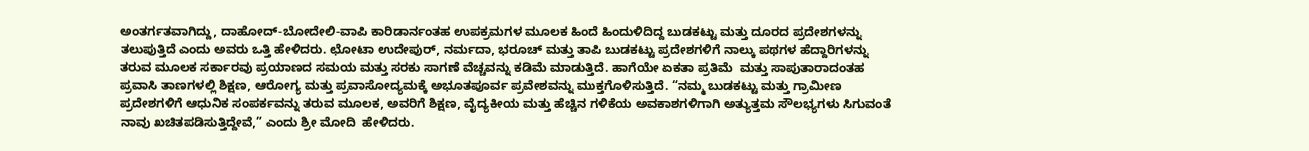ಅಂತರ್ಗತವಾಗಿದ್ದು, ದಾಹೋದ್-ಬೋದೇಲಿ-ವಾಪಿ ಕಾರಿಡಾರ್ನಂತಹ ಉಪಕ್ರಮಗಳ ಮೂಲಕ ಹಿಂದೆ ಹಿಂದುಳಿದಿದ್ದ ಬುಡಕಟ್ಟು ಮತ್ತು ದೂರದ ಪ್ರದೇಶಗಳನ್ನು ತಲುಪುತ್ತಿದೆ ಎಂದು ಅವರು ಒತ್ತಿ ಹೇಳಿದರು. ಛೋಟಾ ಉದೇಪುರ್, ನರ್ಮದಾ, ಭರೂಚ್ ಮತ್ತು ತಾಪಿ ಬುಡಕಟ್ಟು ಪ್ರದೇಶಗಳಿಗೆ ನಾಲ್ಕು ಪಥಗಳ ಹೆದ್ದಾರಿಗಳನ್ನು ತರುವ ಮೂಲಕ ಸರ್ಕಾರವು ಪ್ರಯಾಣದ ಸಮಯ ಮತ್ತು ಸರಕು ಸಾಗಣೆ ವೆಚ್ಚವನ್ನು ಕಡಿಮೆ ಮಾಡುತ್ತಿದೆ. ಹಾಗೆಯೇ ಏಕತಾ ಪ್ರತಿಮೆ  ಮತ್ತು ಸಾಪುತಾರಾದಂತಹ ಪ್ರವಾಸಿ ತಾಣಗಳಲ್ಲಿ ಶಿಕ್ಷಣ, ಆರೋಗ್ಯ ಮತ್ತು ಪ್ರವಾಸೋದ್ಯಮಕ್ಕೆ ಅಭೂತಪೂರ್ವ ಪ್ರವೇಶವನ್ನು ಮುಕ್ತಗೊಳಿಸುತ್ತಿದೆ. “ನಮ್ಮ ಬುಡಕಟ್ಟು ಮತ್ತು ಗ್ರಾಮೀಣ ಪ್ರದೇಶಗಳಿಗೆ ಆಧುನಿಕ ಸಂಪರ್ಕವನ್ನು ತರುವ ಮೂಲಕ, ಅವರಿಗೆ ಶಿಕ್ಷಣ, ವೈದ್ಯಕೀಯ ಮತ್ತು ಹೆಚ್ಚಿನ ಗಳಿಕೆಯ ಅವಕಾಶಗಳಿಗಾಗಿ ಅತ್ಯುತ್ತಮ ಸೌಲಭ್ಯಗಳು ಸಿಗುವಂತೆ ನಾವು ಖಚಿತಪಡಿಸುತ್ತಿದ್ದೇವೆ,” ಎಂದು ಶ್ರೀ ಮೋದಿ  ಹೇಳಿದರು.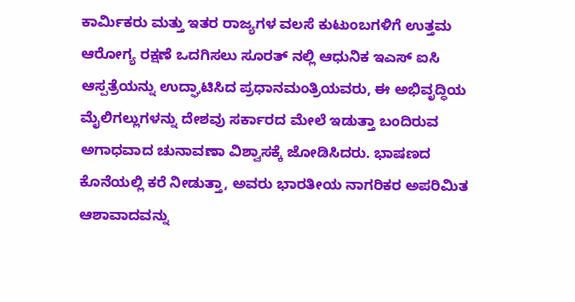ಕಾರ್ಮಿಕರು ಮತ್ತು ಇತರ ರಾಜ್ಯಗಳ ವಲಸೆ ಕುಟುಂಬಗಳಿಗೆ ಉತ್ತಮ ಆರೋಗ್ಯ ರಕ್ಷಣೆ ಒದಗಿಸಲು ಸೂರತ್ ನಲ್ಲಿ ಆಧುನಿಕ ಇಎಸ್ ಐಸಿ ಆಸ್ಪತ್ರೆಯನ್ನು ಉದ್ಘಾಟಿಸಿದ ಪ್ರಧಾನಮಂತ್ರಿಯವರು, ಈ ಅಭಿವೃದ್ಧಿಯ ಮೈಲಿಗಲ್ಲುಗಳನ್ನು ದೇಶವು ಸರ್ಕಾರದ ಮೇಲೆ ಇಡುತ್ತಾ ಬಂದಿರುವ ಅಗಾಧವಾದ ಚುನಾವಣಾ ವಿಶ್ವಾಸಕ್ಕೆ ಜೋಡಿಸಿದರು. ಭಾಷಣದ ಕೊನೆಯಲ್ಲಿ ಕರೆ ನೀಡುತ್ತಾ, ಅವರು ಭಾರತೀಯ ನಾಗರಿಕರ ಅಪರಿಮಿತ ಆಶಾವಾದವನ್ನು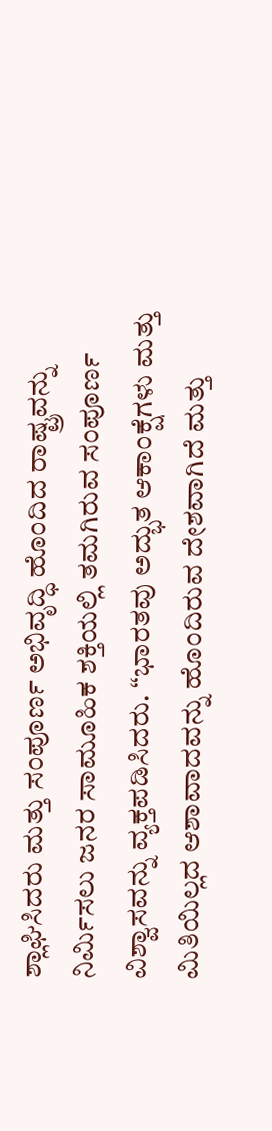ಶ್ಲಾಘಿಸಿದರು ಮತ್ತು ಸಂಪೂರ್ಣ ಅಭಿವೃದ್ಧಿ ಹೊಂದಿದ ರಾಷ್ಟ್ರವನ್ನು ನಿರ್ಮಿಸಲು ಜನರ ಸಾಮೂಹಿಕ ಶಕ್ತಿಯಲ್ಲಿ ತಮಗಿರುವ ಸಂಪೂರ್ಣ ವಿಶ್ವಾಸವನ್ನು ವ್ಯಕ್ತಪಡಿಸಿದರು. “ಭಾರತವು ಅದ್ಭುತ ಆಕಾಂಕ್ಷೆಗಳು ಮತ್ತು ಮಿತಿಯಿಲ್ಲದ ಆಶಾವಾದವನ್ನು ಹೊಂದಿರುವ ದೇಶವಾಗಿದೆ ಮತ್ತು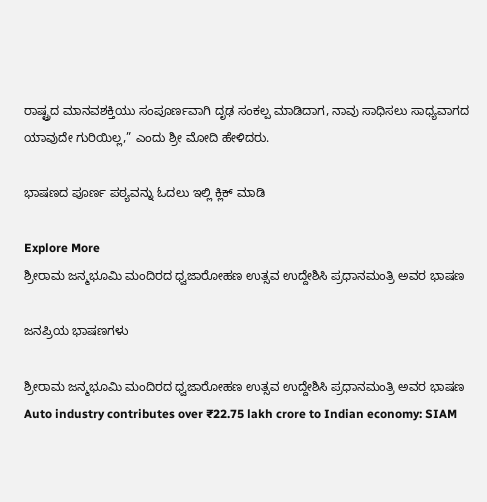ರಾಷ್ಟ್ರದ ಮಾನವಶಕ್ತಿಯು ಸಂಪೂರ್ಣವಾಗಿ ದೃಢ ಸಂಕಲ್ಪ ಮಾಡಿದಾಗ, ನಾವು ಸಾಧಿಸಲು ಸಾಧ್ಯವಾಗದ ಯಾವುದೇ ಗುರಿಯಿಲ್ಲ,” ಎಂದು ಶ್ರೀ ಮೋದಿ ಹೇಳಿದರು.

ಭಾಷಣದ ಪೂರ್ಣ ಪಠ್ಯವನ್ನು ಓದಲು ಇಲ್ಲಿ ಕ್ಲಿಕ್ ಮಾಡಿ

Explore More
ಶ್ರೀರಾಮ ಜನ್ಮಭೂಮಿ ಮಂದಿರದ ಧ್ವಜಾರೋಹಣ ಉತ್ಸವ ಉದ್ದೇಶಿಸಿ ಪ್ರಧಾನಮಂತ್ರಿ ಅವರ ಭಾಷಣ

ಜನಪ್ರಿಯ ಭಾಷಣಗಳು

ಶ್ರೀರಾಮ ಜನ್ಮಭೂಮಿ ಮಂದಿರದ ಧ್ವಜಾರೋಹಣ ಉತ್ಸವ ಉದ್ದೇಶಿಸಿ ಪ್ರಧಾನಮಂತ್ರಿ ಅವರ ಭಾಷಣ
Auto industry contributes over ₹22.75 lakh crore to Indian economy: SIAM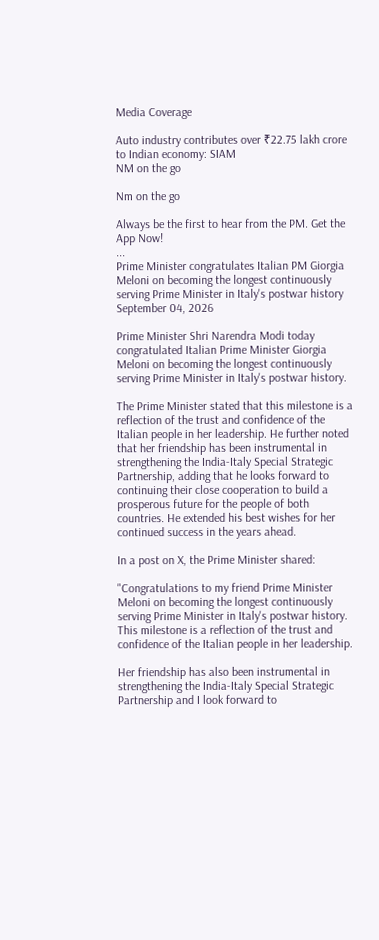Media Coverage

Auto industry contributes over ₹22.75 lakh crore to Indian economy: SIAM
NM on the go

Nm on the go

Always be the first to hear from the PM. Get the App Now!
...
Prime Minister congratulates Italian PM Giorgia Meloni on becoming the longest continuously serving Prime Minister in Italy's postwar history
September 04, 2026

Prime Minister Shri Narendra Modi today congratulated Italian Prime Minister Giorgia Meloni on becoming the longest continuously serving Prime Minister in Italy's postwar history.

The Prime Minister stated that this milestone is a reflection of the trust and confidence of the Italian people in her leadership. He further noted that her friendship has been instrumental in strengthening the India-Italy Special Strategic Partnership, adding that he looks forward to continuing their close cooperation to build a prosperous future for the people of both countries. He extended his best wishes for her continued success in the years ahead.

In a post on X, the Prime Minister shared:

"Congratulations to my friend Prime Minister Meloni on becoming the longest continuously serving Prime Minister in Italy's postwar history. This milestone is a reflection of the trust and confidence of the Italian people in her leadership.

Her friendship has also been instrumental in strengthening the India-Italy Special Strategic
Partnership and I look forward to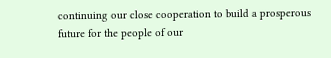continuing our close cooperation to build a prosperous future for the people of our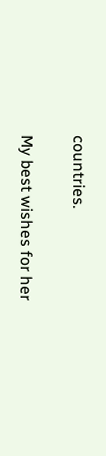countries.

My best wishes for her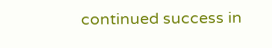continued success in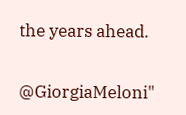the years ahead.

@GiorgiaMeloni"